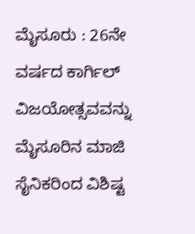ಮೈಸೂರು : 26ನೇ ವರ್ಷದ ಕಾರ್ಗಿಲ್ ವಿಜಯೋತ್ಸವವನ್ನು ಮೈಸೂರಿನ ಮಾಜಿ ಸೈನಿಕರಿಂದ ವಿಶಿಷ್ಟ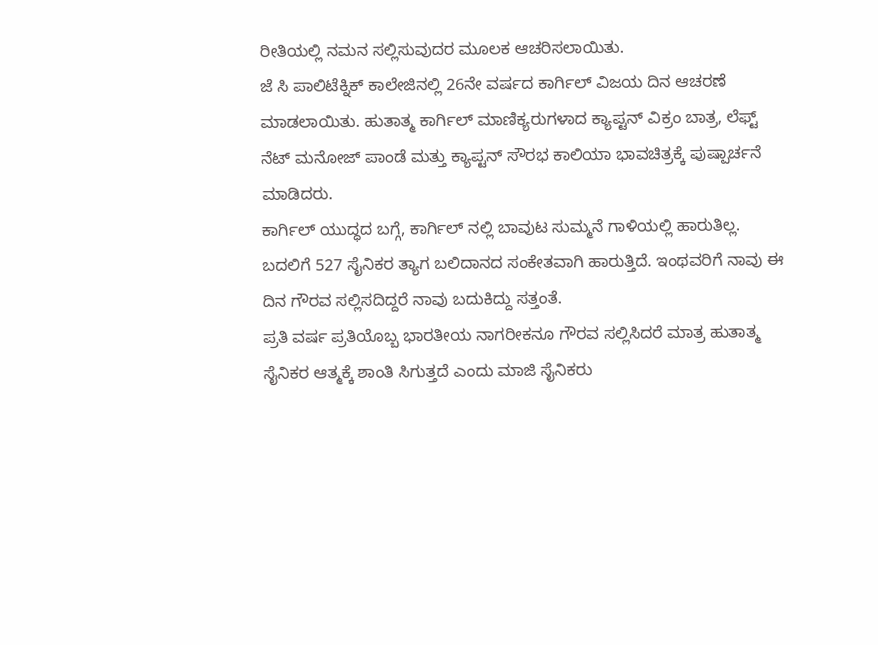ರೀತಿಯಲ್ಲಿ ನಮನ ಸಲ್ಲಿಸುವುದರ ಮೂಲಕ ಆಚರಿಸಲಾಯಿತು.
ಜೆ ಸಿ ಪಾಲಿಟೆಕ್ನಿಕ್ ಕಾಲೇಜಿನಲ್ಲಿ 26ನೇ ವರ್ಷದ ಕಾರ್ಗಿಲ್ ವಿಜಯ ದಿನ ಆಚರಣೆ ಮಾಡಲಾಯಿತು. ಹುತಾತ್ಮ ಕಾರ್ಗಿಲ್ ಮಾಣಿಕ್ಯರುಗಳಾದ ಕ್ಯಾಪ್ಟನ್ ವಿಕ್ರಂ ಬಾತ್ರ, ಲೆಫ್ಟ್ ನೆಟ್ ಮನೋಜ್ ಪಾಂಡೆ ಮತ್ತು ಕ್ಯಾಪ್ಟನ್ ಸೌರಭ ಕಾಲಿಯಾ ಭಾವಚಿತ್ರಕ್ಕೆ ಪುಷ್ಪಾರ್ಚನೆ ಮಾಡಿದರು.
ಕಾರ್ಗಿಲ್ ಯುದ್ಧದ ಬಗ್ಗೆ, ಕಾರ್ಗಿಲ್ ನಲ್ಲಿ ಬಾವುಟ ಸುಮ್ಮನೆ ಗಾಳಿಯಲ್ಲಿ ಹಾರುತಿಲ್ಲ. ಬದಲಿಗೆ 527 ಸೈನಿಕರ ತ್ಯಾಗ ಬಲಿದಾನದ ಸಂಕೇತವಾಗಿ ಹಾರುತ್ತಿದೆ. ಇಂಥವರಿಗೆ ನಾವು ಈ ದಿನ ಗೌರವ ಸಲ್ಲಿಸದಿದ್ದರೆ ನಾವು ಬದುಕಿದ್ದು ಸತ್ತಂತೆ.
ಪ್ರತಿ ವರ್ಷ ಪ್ರತಿಯೊಬ್ಬ ಭಾರತೀಯ ನಾಗರೀಕನೂ ಗೌರವ ಸಲ್ಲಿಸಿದರೆ ಮಾತ್ರ ಹುತಾತ್ಮ ಸೈನಿಕರ ಆತ್ಮಕ್ಕೆ ಶಾಂತಿ ಸಿಗುತ್ತದೆ ಎಂದು ಮಾಜಿ ಸೈನಿಕರು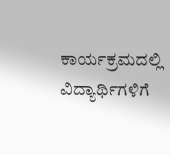ಕಾರ್ಯಕ್ರಮದಲ್ಲಿ ವಿದ್ಯಾರ್ಥಿಗಳಿಗೆ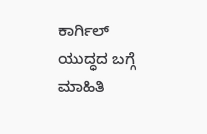ಕಾರ್ಗಿಲ್ ಯುದ್ಧದ ಬಗ್ಗೆ ಮಾಹಿತಿ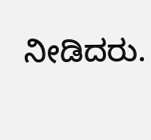ನೀಡಿದರು.